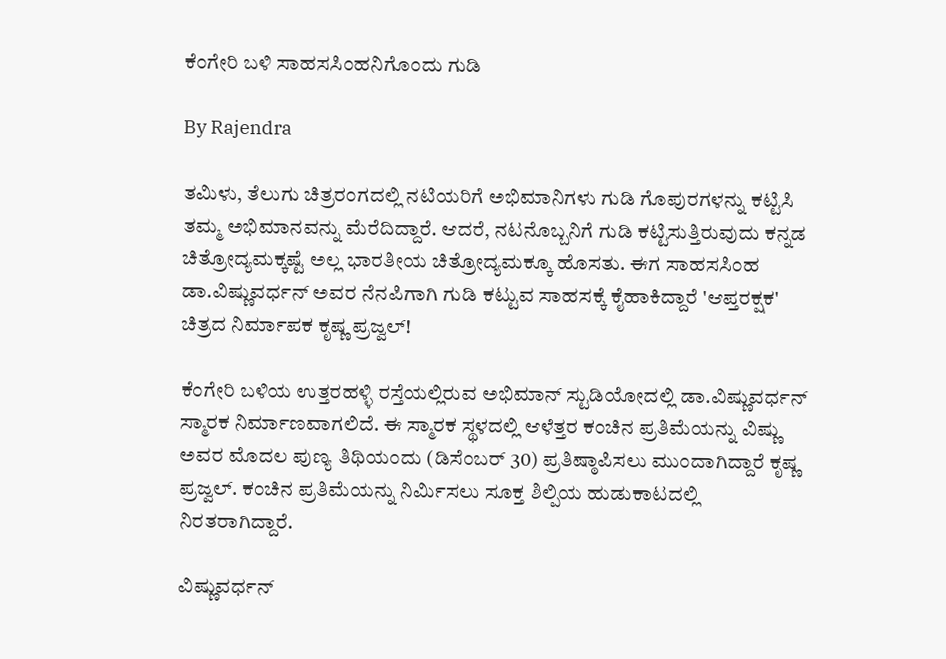ಕೆಂಗೇರಿ ಬಳಿ ಸಾಹಸಸಿಂಹನಿಗೊಂದು ಗುಡಿ

By Rajendra

ತಮಿಳು, ತೆಲುಗು ಚಿತ್ರರಂಗದಲ್ಲಿ ನಟಿಯರಿಗೆ ಅಭಿಮಾನಿಗಳು ಗುಡಿ ಗೊಪುರಗಳನ್ನು ಕಟ್ಟಿಸಿ ತಮ್ಮ ಅಭಿಮಾನವನ್ನು ಮೆರೆದಿದ್ದಾರೆ. ಆದರೆ, ನಟನೊಬ್ಬನಿಗೆ ಗುಡಿ ಕಟ್ಟಿಸುತ್ತಿರುವುದು ಕನ್ನಡ ಚಿತ್ರೋದ್ಯಮಕ್ಕಷ್ಟೆ ಅಲ್ಲ ಭಾರತೀಯ ಚಿತ್ರೋದ್ಯಮಕ್ಕೂ ಹೊಸತು. ಈಗ ಸಾಹಸಸಿಂಹ ಡಾ.ವಿಷ್ಣುವರ್ಧನ್ ಅವರ ನೆನಪಿಗಾಗಿ ಗುಡಿ ಕಟ್ಟುವ ಸಾಹಸಕ್ಕೆ ಕೈಹಾಕಿದ್ದಾರೆ 'ಆಪ್ತರಕ್ಷಕ' ಚಿತ್ರದ ನಿರ್ಮಾಪಕ ಕೃಷ್ಣ ಪ್ರಜ್ವಲ್!

ಕೆಂಗೇರಿ ಬಳಿಯ ಉತ್ತರಹಳ್ಳಿ ರಸ್ತೆಯಲ್ಲಿರುವ ಅಭಿಮಾನ್ ಸ್ಟುಡಿಯೋದಲ್ಲಿ ಡಾ.ವಿಷ್ಣುವರ್ಧನ್ ಸ್ಮಾರಕ ನಿರ್ಮಾಣವಾಗಲಿದೆ. ಈ ಸ್ಮಾರಕ ಸ್ಥಳದಲ್ಲಿ ಆಳೆತ್ತರ ಕಂಚಿನ ಪ್ರತಿಮೆಯನ್ನು ವಿಷ್ಣು ಅವರ ಮೊದಲ ಪುಣ್ಯ ತಿಥಿಯಂದು (ಡಿಸೆಂಬರ್ 30) ಪ್ರತಿಷ್ಠಾಪಿಸಲು ಮುಂದಾಗಿದ್ದಾರೆ ಕೃಷ್ಣ ಪ್ರಜ್ವಲ್. ಕಂಚಿನ ಪ್ರತಿಮೆಯನ್ನು ನಿರ್ಮಿಸಲು ಸೂಕ್ತ ಶಿಲ್ಪಿಯ ಹುಡುಕಾಟದಲ್ಲಿ ನಿರತರಾಗಿದ್ದಾರೆ.

ವಿಷ್ಣುವರ್ಧನ್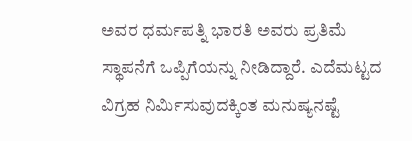ಅವರ ಧರ್ಮಪತ್ನಿ ಭಾರತಿ ಅವರು ಪ್ರತಿಮೆ ಸ್ಥಾಪನೆಗೆ ಒಪ್ಪಿಗೆಯನ್ನು ನೀಡಿದ್ದಾರೆ. ಎದೆಮಟ್ಟದ ವಿಗ್ರಹ ನಿರ್ಮಿಸುವುದಕ್ಕಿಂತ ಮನುಷ್ಯನಷ್ಟೆ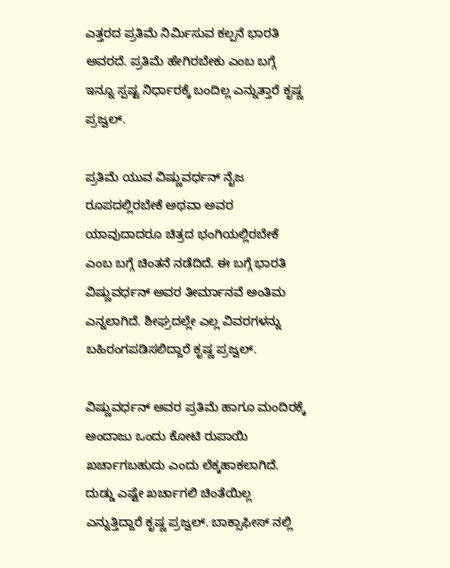ಎತ್ತರದ ಪ್ರತಿಮೆ ನಿರ್ಮಿಸುವ ಕಲ್ಪನೆ ಭಾರತಿ ಅವರದೆ. ಪ್ರತಿಮೆ ಹೇಗಿರಬೇಕು ಎಂಬ ಬಗ್ಗೆ ಇನ್ನೂ ಸ್ಪಷ್ಟ ನಿರ್ಧಾರಕ್ಕೆ ಬಂದಿಲ್ಲ ಎನ್ನುತ್ತಾರೆ ಕೃಷ್ಣ ಪ್ರಜ್ವಲ್.

ಪ್ರತಿಮೆ ಯುವ ವಿಷ್ಣುವರ್ಧನ್ ನೈಜ ರೂಪದಲ್ಲಿರಬೇಕೆ ಅಥವಾ ಅವರ ಯಾವುದಾದರೂ ಚಿತ್ರದ ಭಂಗಿಯಲ್ಲಿರಬೇಕೆ ಎಂಬ ಬಗ್ಗೆ ಚಿಂತನೆ ನಡೆದಿದೆ. ಈ ಬಗ್ಗೆ ಭಾರತಿ ವಿಷ್ಣುವರ್ಧನ್ ಅವರ ತೀರ್ಮಾನವೆ ಅಂತಿಮ ಎನ್ನಲಾಗಿದೆ. ಶೀಘ್ರದಲ್ಲೇ ಎಲ್ಲ ವಿವರಗಳನ್ನು ಬಹಿರಂಗಪಡಿಸಲಿದ್ದಾರೆ ಕೃಷ್ಣ ಪ್ರಜ್ವಲ್.

ವಿಷ್ಣುವರ್ಧನ್ ಅವರ ಪ್ರತಿಮೆ ಹಾಗೂ ಮಂದಿರಕ್ಕೆ ಅಂದಾಜು ಒಂದು ಕೋಟಿ ರುಪಾಯಿ ಖರ್ಚಾಗಬಹುದು ಎಂದು ಲೆಕ್ಕಹಾಕಲಾಗಿದೆ. ದುಡ್ಡು ಎಷ್ಟೇ ಖರ್ಚಾಗಲಿ ಚಿಂತೆಯಿಲ್ಲ ಎನ್ನುತ್ತಿದ್ದಾರೆ ಕೃಷ್ಣ ಪ್ರಜ್ವಲ್. ಬಾಕ್ಸಾಫೀಸ್ ನಲ್ಲಿ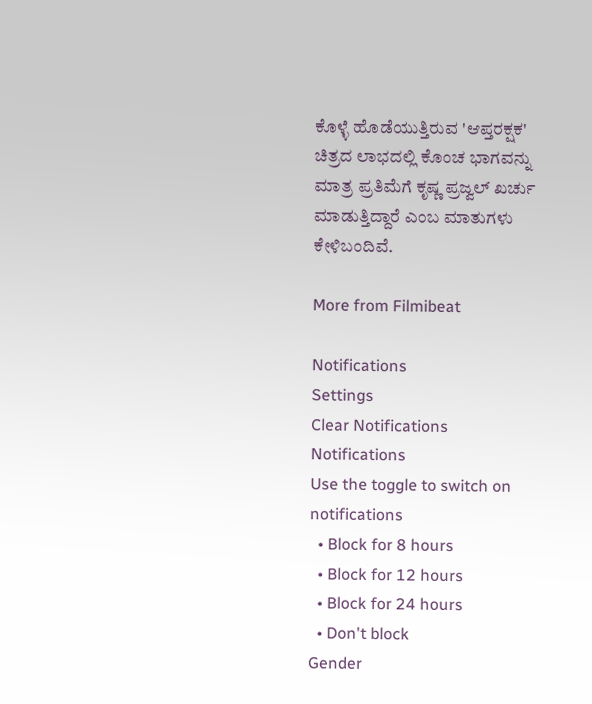ಕೊಳ್ಳೆ ಹೊಡೆಯುತ್ತಿರುವ 'ಆಪ್ತರಕ್ಷಕ' ಚಿತ್ರದ ಲಾಭದಲ್ಲಿ ಕೊಂಚ ಭಾಗವನ್ನು ಮಾತ್ರ ಪ್ರತಿಮೆಗೆ ಕೃಷ್ಣ ಪ್ರಜ್ವಲ್ ಖರ್ಚು ಮಾಡುತ್ತಿದ್ದಾರೆ ಎಂಬ ಮಾತುಗಳು ಕೇಳಿಬಂದಿವೆ.

More from Filmibeat

Notifications
Settings
Clear Notifications
Notifications
Use the toggle to switch on notifications
  • Block for 8 hours
  • Block for 12 hours
  • Block for 24 hours
  • Don't block
Gender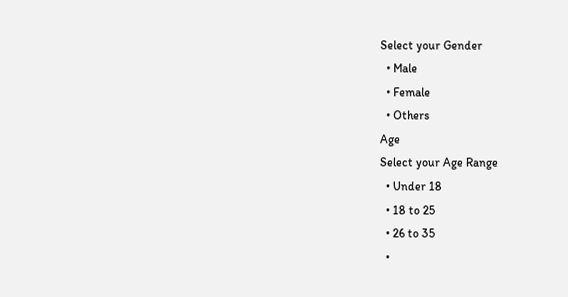Select your Gender
  • Male
  • Female
  • Others
Age
Select your Age Range
  • Under 18
  • 18 to 25
  • 26 to 35
  •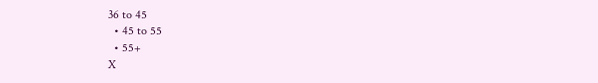36 to 45
  • 45 to 55
  • 55+
X